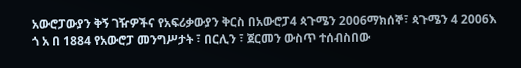አውሮፓውያን ቅኝ ገዥዎችና የአፍሪቃውያን ቅርስ በአውሮፓ4 ጳጉሜን 2006ማክሰኞ፣ ጳጉሜን 4 2006እ ጎ አ በ 1884 የአውሮፓ መንግሥታት ፣ በርሊን ፣ ጀርመን ውስጥ ተሰብስበው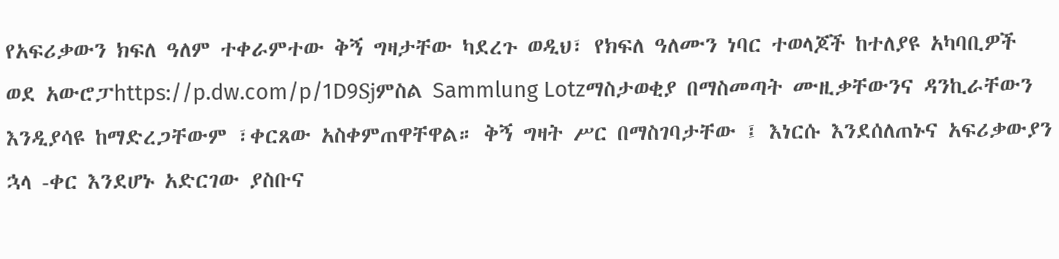የአፍሪቃውን ክፍለ ዓለም ተቀራምተው ቅኝ ግዛታቸው ካደረጉ ወዲህ፣ የክፍለ ዓለሙን ነባር ተወላጆች ከተለያዩ አካባቢዎች ወደ አውሮፓhttps://p.dw.com/p/1D9Sjምስል Sammlung Lotzማስታወቂያ በማስመጣት ሙዚቃቸውንና ዳንኪራቸውን እንዲያሳዩ ከማድረጋቸውም ፣ቀርጸው አስቀምጠዋቸዋል። ቅኝ ግዛት ሥር በማስገባታቸው ፤ እነርሱ እንደሰለጠኑና አፍሪቃውያን ኋላ -ቀር እንደሆኑ አድርገው ያስቡና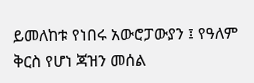ይመለከቱ የነበሩ አውሮፓውያን ፤ የዓለም ቅርስ የሆነ ጃዝን መሰል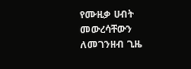የሙዚቃ ሀብት መውረሳቸውን ለመገንዘብ ጊዜ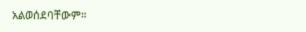አልወሰደባቸውም።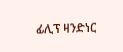ፊሊፕ ዛንድነር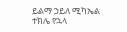ይልማ ኃይለ ሚካኤል ተክሌ የኋላ